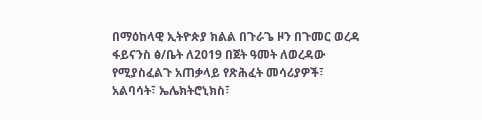በማዕከላዊ ኢትዮጵያ ክልል በጉራጌ ዞን በጉመር ወረዳ ፋይናንስ ፅ/ቤት ለ2019 በጀት ዓመት ለወረዳው የሚያስፈልጉ አጠቃላይ የጽሕፈት መሳሪያዎች፣ አልባሳት፣ ኤሌክትሮኒክስ፣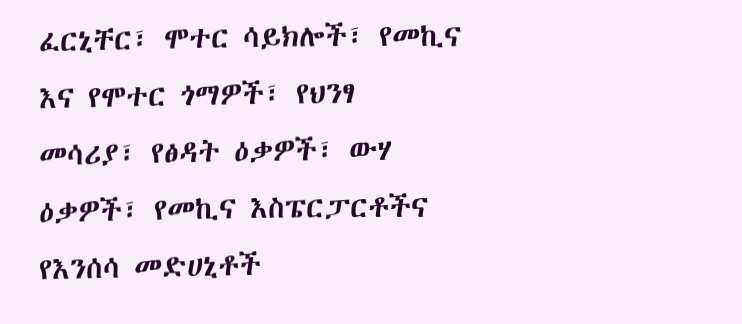ፈርኒቸር፣ ሞተር ሳይክሎች፣ የመኪና እና የሞተር ጎማዎች፣ የህንፃ መሳሪያ፣ የፅዳት ዕቃዎች፣ ውሃ ዕቃዎች፣ የመኪና እስፔርፓርቶችና የእንሰሳ መድሀኒቶች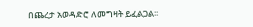በጨረታ አወዳድሮ ለመግዛት ይፈልጋል፡፡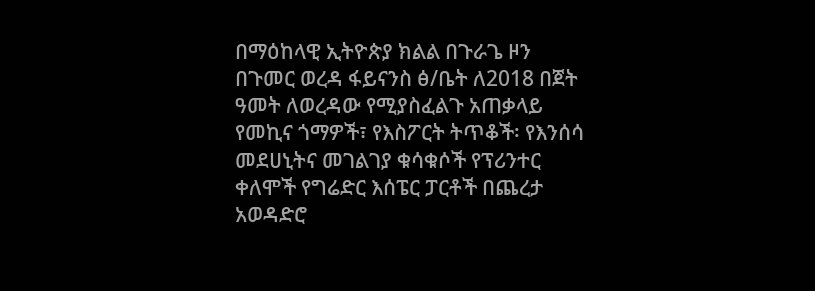በማዕከላዊ ኢትዮጵያ ክልል በጉራጌ ዞን በጉመር ወረዳ ፋይናንስ ፅ/ቤት ለ2018 በጀት ዓመት ለወረዳው የሚያስፈልጉ አጠቃላይ የመኪና ጎማዎች፣ የእስፖርት ትጥቆች፡ የእንሰሳ መደሀኒትና መገልገያ ቁሳቁሶች የፕሪንተር ቀለሞች የግሬድር እሰፔር ፓርቶች በጨረታ አወዳድሮ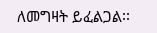ለመግዛት ይፈልጋል፡፡